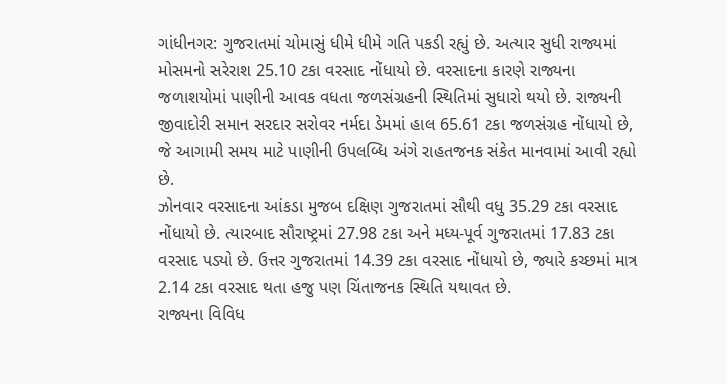ગાંધીનગર: ગુજરાતમાં ચોમાસું ધીમે ધીમે ગતિ પકડી રહ્યું છે. અત્યાર સુધી રાજ્યમાં મોસમનો સરેરાશ 25.10 ટકા વરસાદ નોંધાયો છે. વરસાદના કારણે રાજ્યના જળાશયોમાં પાણીની આવક વધતા જળસંગ્રહની સ્થિતિમાં સુધારો થયો છે. રાજ્યની જીવાદોરી સમાન સરદાર સરોવર નર્મદા ડેમમાં હાલ 65.61 ટકા જળસંગ્રહ નોંધાયો છે, જે આગામી સમય માટે પાણીની ઉપલબ્ધિ અંગે રાહતજનક સંકેત માનવામાં આવી રહ્યો છે.
ઝોનવાર વરસાદના આંકડા મુજબ દક્ષિણ ગુજરાતમાં સૌથી વધુ 35.29 ટકા વરસાદ નોંધાયો છે. ત્યારબાદ સૌરાષ્ટ્રમાં 27.98 ટકા અને મધ્ય-પૂર્વ ગુજરાતમાં 17.83 ટકા વરસાદ પડ્યો છે. ઉત્તર ગુજરાતમાં 14.39 ટકા વરસાદ નોંધાયો છે, જ્યારે કચ્છમાં માત્ર 2.14 ટકા વરસાદ થતા હજુ પણ ચિંતાજનક સ્થિતિ યથાવત છે.
રાજ્યના વિવિધ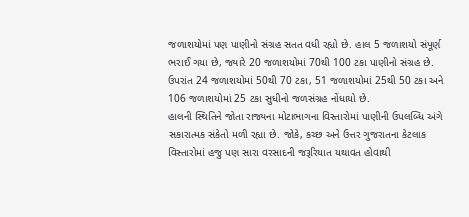જળાશયોમાં પણ પાણીનો સંગ્રહ સતત વધી રહ્યો છે. હાલ 5 જળાશયો સંપૂર્ણ ભરાઈ ગયા છે, જ્યારે 20 જળાશયોમાં 70થી 100 ટકા પાણીનો સંગ્રહ છે. ઉપરાંત 24 જળાશયોમાં 50થી 70 ટકા, 51 જળાશયોમાં 25થી 50 ટકા અને 106 જળાશયોમાં 25 ટકા સુધીનો જળસંગ્રહ નોંધાયો છે.
હાલની સ્થિતિને જોતા રાજ્યના મોટાભાગના વિસ્તારોમાં પાણીની ઉપલબ્ધિ અંગે સકારાત્મક સંકેતો મળી રહ્યા છે. જોકે, કચ્છ અને ઉત્તર ગુજરાતના કેટલાક વિસ્તારોમાં હજુ પણ સારા વરસાદની જરૂરિયાત યથાવત હોવાથી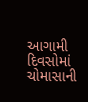આગામી દિવસોમાં ચોમાસાની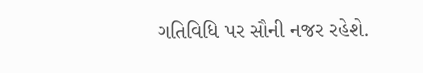ગતિવિધિ પર સૌની નજર રહેશે.